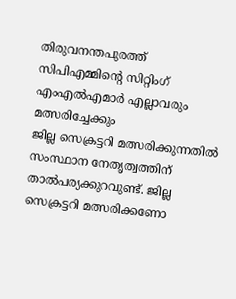തിരുവനന്തപുരത്ത് സിപിഎമ്മിൻ്റെ സിറ്റിംഗ് എംഎൽഎമാർ എല്ലാവരും മത്സരിച്ചേക്കും
ജില്ല സെക്രട്ടറി മത്സരിക്കുന്നതിൽ സംസ്ഥാന നേതൃത്വത്തിന് താൽപര്യക്കുറവുണ്ട്. ജില്ല സെക്രട്ടറി മത്സരിക്കണോ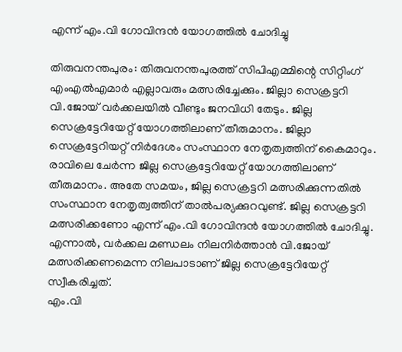എന്ന് എം.വി ഗോവിന്ദൻ യോഗത്തിൽ ചോദിച്ചു

തിരുവനന്തപുരം: തിരുവനന്തപുരത്ത് സിപിഎമ്മിന്റെ സിറ്റിംഗ് എംഎൽഎമാർ എല്ലാവരും മത്സരിച്ചേക്കും. ജില്ലാ സെക്രട്ടറി വി.ജോയ് വർക്കലയിൽ വീണ്ടും ജനവിധി തേടും. ജില്ല സെക്രട്ടേറിയേറ്റ് യോഗത്തിലാണ് തീരുമാനം. ജില്ലാ സെക്രട്ടേറിയറ്റ് നിർദേശം സംസ്ഥാന നേതൃത്വത്തിന് കൈമാറും.
രാവിലെ ചേർന്ന ജില്ല സെക്രട്ടേറിയേറ്റ് യോഗത്തിലാണ് തീരുമാനം. അതേ സമയം, ജില്ല സെക്രട്ടറി മത്സരിക്കുന്നതിൽ സംസ്ഥാന നേതൃത്വത്തിന് താൽപര്യക്കുറവുണ്ട്. ജില്ല സെക്രട്ടറി മത്സരിക്കണോ എന്ന് എം.വി ഗോവിന്ദൻ യോഗത്തിൽ ചോദിച്ചു. എന്നാൽ, വർക്കല മണ്ഡലം നിലനിർത്താൻ വി.ജോയ് മത്സരിക്കണമെന്ന നിലപാടാണ് ജില്ല സെക്രട്ടേറിയേറ്റ് സ്വീകരിച്ചത്.
എം.വി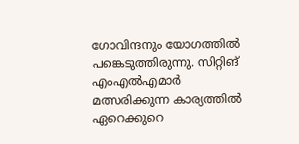ഗോവിന്ദനും യോഗത്തിൽ പങ്കെടുത്തിരുന്നു. സിറ്റിങ് എംഎൽഎമാർ മത്സരിക്കുന്ന കാര്യത്തിൽ ഏറെക്കുറെ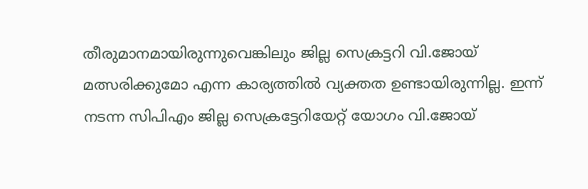തീരുമാനമായിരുന്നുവെങ്കിലും ജില്ല സെക്രട്ടറി വി.ജോയ് മത്സരിക്കുമോ എന്ന കാര്യത്തിൽ വ്യക്തത ഉണ്ടായിരുന്നില്ല. ഇന്ന് നടന്ന സിപിഎം ജില്ല സെക്രട്ടേറിയേറ്റ് യോഗം വി.ജോയ്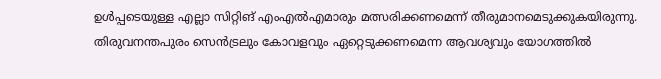ഉൾപ്പടെയുള്ള എല്ലാ സിറ്റിങ് എംഎൽഎമാരും മത്സരിക്കണമെന്ന് തീരുമാനമെടുക്കുകയിരുന്നു.
തിരുവനന്തപുരം സെൻട്രലും കോവളവും ഏറ്റെടുക്കണമെന്ന ആവശ്യവും യോഗത്തിൽ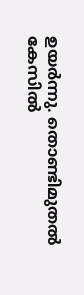ഉയർന്നു. തൊണ്ടിമുതൽ കേസിൽ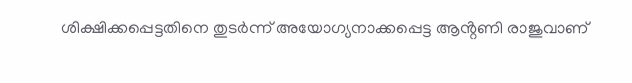ശിക്ഷിക്കപ്പെട്ടതിനെ തുടർന്ന് അയോഗ്യനാക്കപ്പെട്ട ആൻ്റണി രാജുവാണ്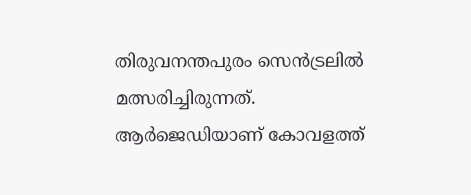തിരുവനന്തപുരം സെൻട്രലിൽ മത്സരിച്ചിരുന്നത്. ആർജെഡിയാണ് കോവളത്ത്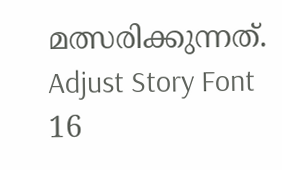മത്സരിക്കുന്നത്.
Adjust Story Font
16